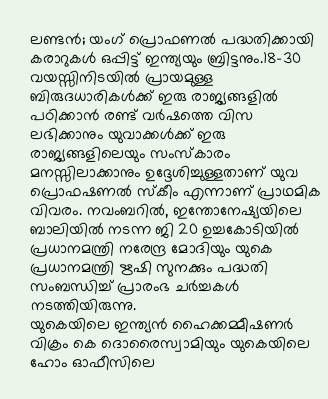ലണ്ടൻ; യംഗ് പ്രൊഫണൽ പദ്ധതിക്കായി കരാറുകൾ ഒപ്പിട്ട് ഇന്ത്യയും ബ്രിട്ടനും.18-30 വയസ്സിനിടയിൽ പ്രായമുള്ള ബിരുദധാരികൾക്ക് ഇരു രാജ്യങ്ങളിൽ പഠിക്കാൻ രണ്ട് വർഷത്തെ വിസ ലഭിക്കാനും യുവാക്കൾക്ക് ഇരു രാജ്യങ്ങളിലെയും സംസ്കാരം മനസ്സിലാക്കാനും ഉദ്ദേശിച്ചുള്ളതാണ് യുവ പ്രൊഫഷണൽ സ്കീം എന്നാണ് പ്രാഥമിക വിവരം. നവംബറിൽ, ഇന്തോനേഷ്യയിലെ ബാലിയിൽ നടന്ന ജി 20 ഉച്ചകോടിയിൽ പ്രധാനമന്ത്രി നരേന്ദ്ര മോദിയും യുകെ പ്രധാനമന്ത്രി ഋഷി സുനക്കും പദ്ധതി സംബന്ധിച്ച് പ്രാരംഭ ചർച്ചകൾ നടത്തിയിരുന്നു.
യുകെയിലെ ഇന്ത്യൻ ഹൈക്കമ്മീഷണർ വിക്രം കെ ദൊരൈസ്വാമിയും യുകെയിലെ ഹോം ഓഫീസിലെ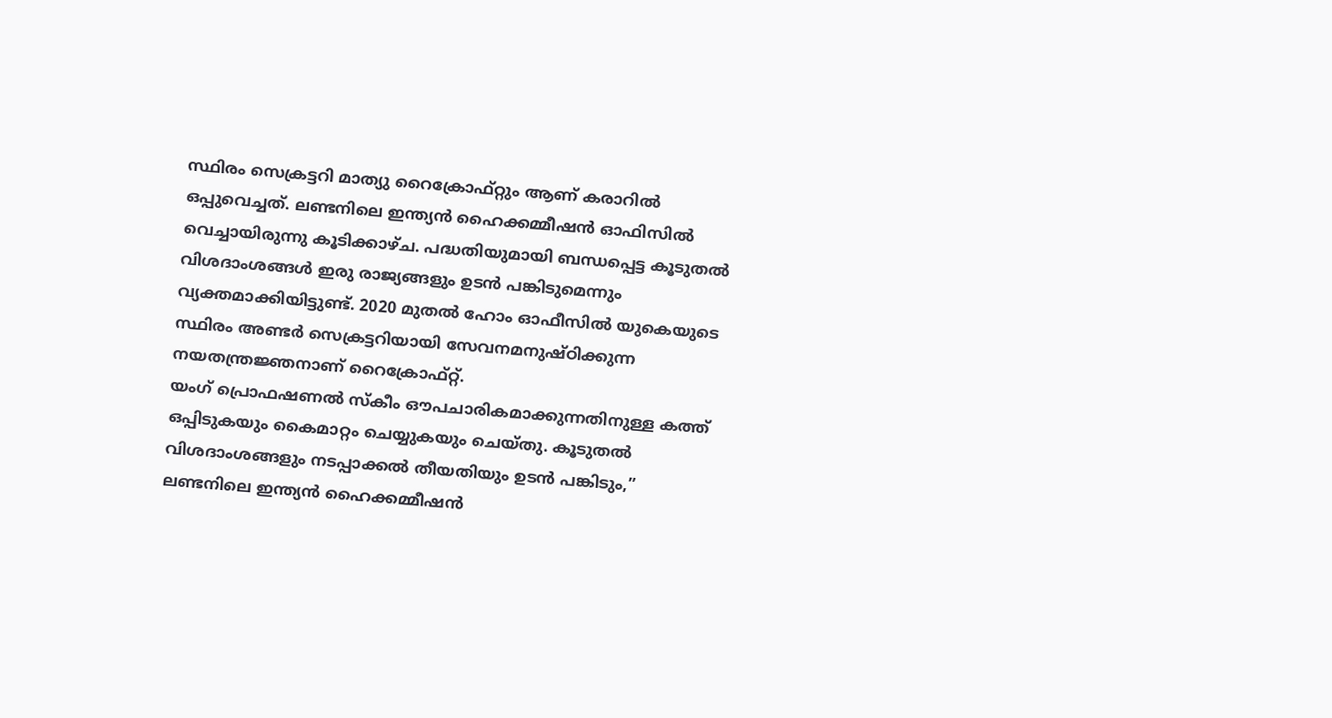സ്ഥിരം സെക്രട്ടറി മാത്യു റൈക്രോഫ്റ്റും ആണ് കരാറിൽ ഒപ്പുവെച്ചത്. ലണ്ടനിലെ ഇന്ത്യൻ ഹൈക്കമ്മീഷൻ ഓഫിസിൽ വെച്ചായിരുന്നു കൂടിക്കാഴ്ച. പദ്ധതിയുമായി ബന്ധപ്പെട്ട കൂടുതൽ വിശദാംശങ്ങൾ ഇരു രാജ്യങ്ങളും ഉടൻ പങ്കിടുമെന്നും വ്യക്തമാക്കിയിട്ടുണ്ട്. 2020 മുതൽ ഹോം ഓഫീസിൽ യുകെയുടെ സ്ഥിരം അണ്ടർ സെക്രട്ടറിയായി സേവനമനുഷ്ഠിക്കുന്ന നയതന്ത്രജ്ഞനാണ് റൈക്രോഫ്റ്റ്.
യംഗ് പ്രൊഫഷണൽ സ്കീം ഔപചാരികമാക്കുന്നതിനുള്ള കത്ത് ഒപ്പിടുകയും കൈമാറ്റം ചെയ്യുകയും ചെയ്തു. കൂടുതൽ വിശദാംശങ്ങളും നടപ്പാക്കൽ തീയതിയും ഉടൻ പങ്കിടും,” ലണ്ടനിലെ ഇന്ത്യൻ ഹൈക്കമ്മീഷൻ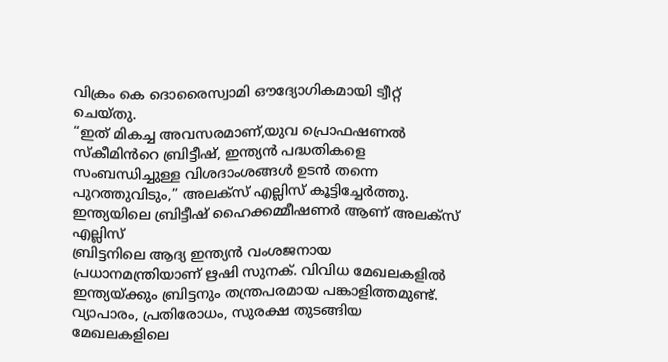വിക്രം കെ ദൊരൈസ്വാമി ഔദ്യോഗികമായി ട്വീറ്റ് ചെയ്തു.
“ഇത് മികച്ച അവസരമാണ്,യുവ പ്രൊഫഷണൽ സ്കീമിൻറെ ബ്രിട്ടീഷ്, ഇന്ത്യൻ പദ്ധതികളെ സംബന്ധിച്ചുള്ള വിശദാംശങ്ങൾ ഉടൻ തന്നെ പുറത്തുവിടും,” അലക്സ് എല്ലിസ് കൂട്ടിച്ചേർത്തു. ഇന്ത്യയിലെ ബ്രിട്ടീഷ് ഹൈക്കമ്മീഷണർ ആണ് അലക്സ് എല്ലിസ്
ബ്രിട്ടനിലെ ആദ്യ ഇന്ത്യൻ വംശജനായ പ്രധാനമന്ത്രിയാണ് ഋഷി സുനക്. വിവിധ മേഖലകളിൽ ഇന്ത്യയ്ക്കും ബ്രിട്ടനും തന്ത്രപരമായ പങ്കാളിത്തമുണ്ട്. വ്യാപാരം, പ്രതിരോധം, സുരക്ഷ തുടങ്ങിയ മേഖലകളിലെ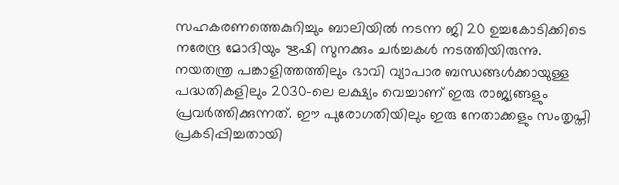സഹകരണത്തെകുറിച്ചും ബാലിയിൽ നടന്ന ജി 20 ഉച്ചകോടിക്കിടെ നരേന്ദ്ര മോദിയും ഋഷി സുനക്കും ചർച്ചകൾ നടത്തിയിരുന്നു. നയതന്ത്ര പങ്കാളിത്തത്തിലും ഭാവി വ്യാപാര ബന്ധങ്ങൾക്കായുള്ള പദ്ധതികളിലും 2030-ലെ ലക്ഷ്യം വെച്ചാണ് ഇരു രാജ്യങ്ങളും പ്രവർത്തിക്കുന്നത്. ഈ പുരോഗതിയിലും ഇരു നേതാക്കളും സംതൃപ്തി പ്രകടിപ്പിച്ചതായി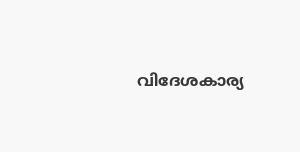വിദേശകാര്യ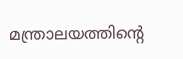മന്ത്രാലയത്തിന്റെ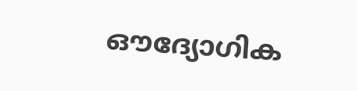ഔദ്യോഗിക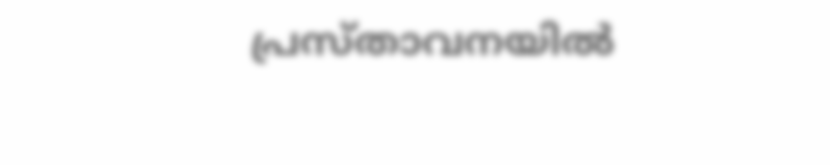പ്രസ്താവനയിൽ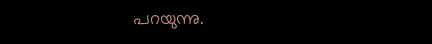പറയുന്നു.